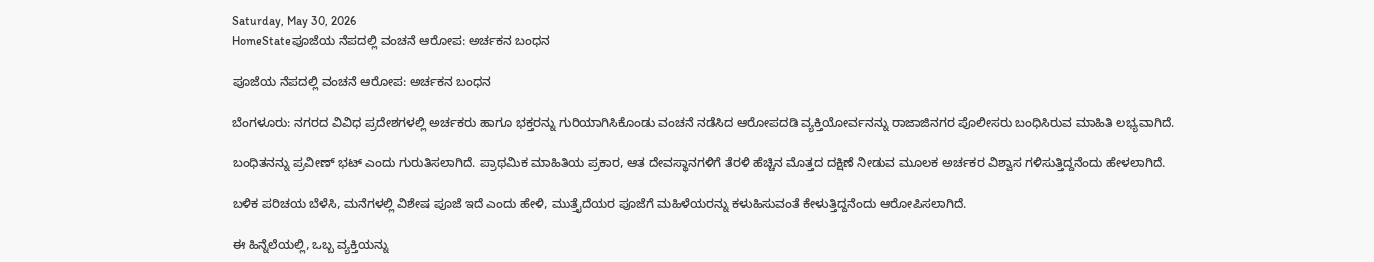Saturday, May 30, 2026
HomeStateಪೂಜೆಯ ನೆಪದಲ್ಲಿ ವಂಚನೆ ಆರೋಪ: ಅರ್ಚಕನ ಬಂಧನ

ಪೂಜೆಯ ನೆಪದಲ್ಲಿ ವಂಚನೆ ಆರೋಪ: ಅರ್ಚಕನ ಬಂಧನ

ಬೆಂಗಳೂರು: ನಗರದ ವಿವಿಧ ಪ್ರದೇಶಗಳಲ್ಲಿ ಅರ್ಚಕರು ಹಾಗೂ ಭಕ್ತರನ್ನು ಗುರಿಯಾಗಿಸಿಕೊಂಡು ವಂಚನೆ ನಡೆಸಿದ ಆರೋಪದಡಿ ವ್ಯಕ್ತಿಯೋರ್ವನನ್ನು ರಾಜಾಜಿನಗರ ಪೊಲೀಸರು ಬಂಧಿಸಿರುವ ಮಾಹಿತಿ ಲಭ್ಯವಾಗಿದೆ.

ಬಂಧಿತನನ್ನು ಪ್ರವೀಣ್ ಭಟ್ ಎಂದು ಗುರುತಿಸಲಾಗಿದೆ. ಪ್ರಾಥಮಿಕ ಮಾಹಿತಿಯ ಪ್ರಕಾರ, ಆತ ದೇವಸ್ಥಾನಗಳಿಗೆ ತೆರಳಿ ಹೆಚ್ಚಿನ ಮೊತ್ತದ ದಕ್ಷಿಣೆ ನೀಡುವ ಮೂಲಕ ಅರ್ಚಕರ ವಿಶ್ವಾಸ ಗಳಿಸುತ್ತಿದ್ದನೆಂದು ಹೇಳಲಾಗಿದೆ.

ಬಳಿಕ ಪರಿಚಯ ಬೆಳೆಸಿ, ಮನೆಗಳಲ್ಲಿ ವಿಶೇಷ ಪೂಜೆ ಇದೆ ಎಂದು ಹೇಳಿ, ಮುತ್ತೈದೆಯರ ಪೂಜೆಗೆ ಮಹಿಳೆಯರನ್ನು ಕಳುಹಿಸುವಂತೆ ಕೇಳುತ್ತಿದ್ದನೆಂದು ಆರೋಪಿಸಲಾಗಿದೆ.

ಈ ಹಿನ್ನೆಲೆಯಲ್ಲಿ, ಒಬ್ಬ ವ್ಯಕ್ತಿಯನ್ನು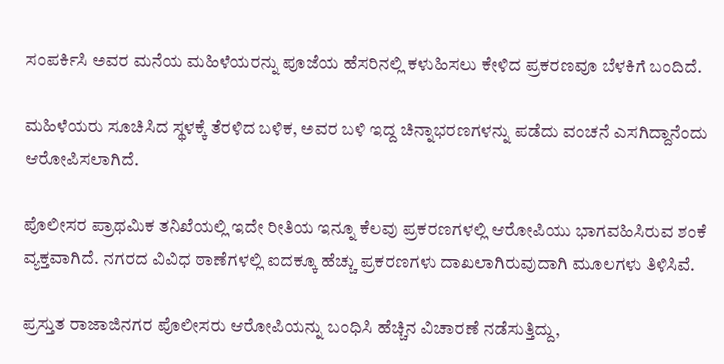ಸಂಪರ್ಕಿಸಿ ಅವರ ಮನೆಯ ಮಹಿಳೆಯರನ್ನು ಪೂಜೆಯ ಹೆಸರಿನಲ್ಲಿ ಕಳುಹಿಸಲು ಕೇಳಿದ ಪ್ರಕರಣವೂ ಬೆಳಕಿಗೆ ಬಂದಿದೆ.

ಮಹಿಳೆಯರು ಸೂಚಿಸಿದ ಸ್ಥಳಕ್ಕೆ ತೆರಳಿದ ಬಳಿಕ, ಅವರ ಬಳಿ ಇದ್ದ ಚಿನ್ನಾಭರಣಗಳನ್ನು ಪಡೆದು ವಂಚನೆ ಎಸಗಿದ್ದಾನೆಂದು ಆರೋಪಿಸಲಾಗಿದೆ.

ಪೊಲೀಸರ ಪ್ರಾಥಮಿಕ ತನಿಖೆಯಲ್ಲಿ ಇದೇ ರೀತಿಯ ಇನ್ನೂ ಕೆಲವು ಪ್ರಕರಣಗಳಲ್ಲಿ ಆರೋಪಿಯು ಭಾಗವಹಿಸಿರುವ ಶಂಕೆ ವ್ಯಕ್ತವಾಗಿದೆ. ನಗರದ ವಿವಿಧ ಠಾಣೆಗಳಲ್ಲಿ ಐದಕ್ಕೂ ಹೆಚ್ಚು ಪ್ರಕರಣಗಳು ದಾಖಲಾಗಿರುವುದಾಗಿ ಮೂಲಗಳು ತಿಳಿಸಿವೆ.

ಪ್ರಸ್ತುತ ರಾಜಾಜಿನಗರ ಪೊಲೀಸರು ಆರೋಪಿಯನ್ನು ಬಂಧಿಸಿ ಹೆಚ್ಚಿನ ವಿಚಾರಣೆ ನಡೆಸುತ್ತಿದ್ದು,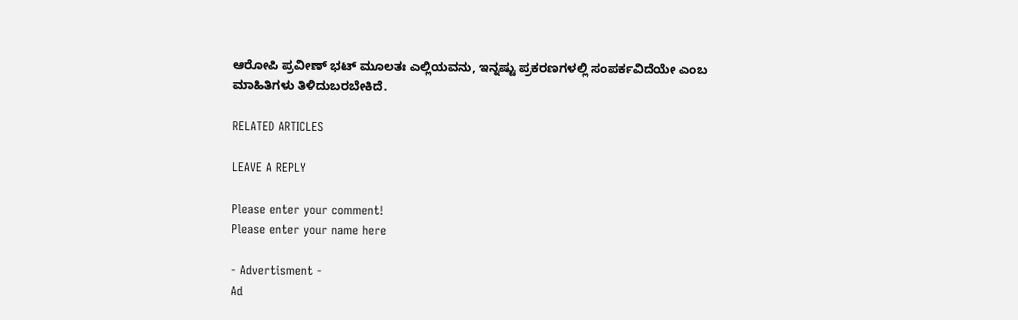ಆರೋಪಿ ಪ್ರವೀಣ್‌ ಭಟ್‌ ಮೂಲತಃ ಎಲ್ಲಿಯವನು, ಇನ್ನಷ್ಟು ಪ್ರಕರಣಗಳಲ್ಲಿ ಸಂಪರ್ಕವಿದೆಯೇ ಎಂಬ ಮಾಹಿತಿಗಳು ತಿಳಿದುಬರಬೇಕಿದೆ.

RELATED ARTICLES

LEAVE A REPLY

Please enter your comment!
Please enter your name here

- Advertisment -
Ad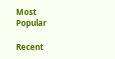Most Popular

Recent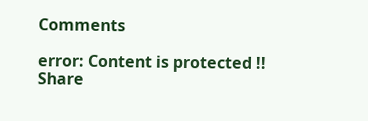Comments

error: Content is protected !!
Share